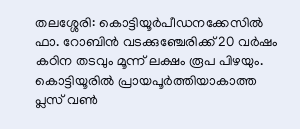തലശ്ശേരി: കൊട്ടിയൂർപീഡനക്കേസിൽ ഫാ. റോബിൻ വടക്കുഞ്ചേരിക്ക് 20 വർഷം കഠിന തടവും മൂന്ന് ലക്ഷം രൂപ പിഴയും. കൊട്ടിയൂരിൽ പ്രായപൂർത്തിയാകാത്ത പ്ലസ് വൺ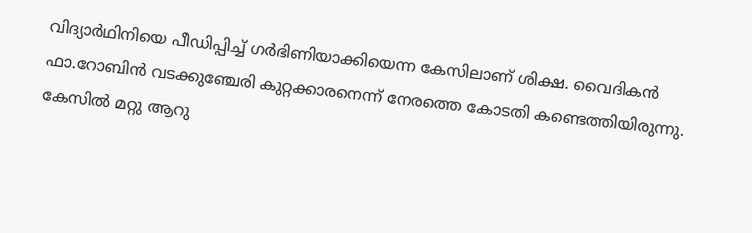വിദ്യാർഥിനിയെ പീഡിപ്പിച്ച് ഗർഭിണിയാക്കിയെന്ന കേസിലാണ് ശിക്ഷ. വൈദികൻ ഫാ.റോബിൻ വടക്കുഞ്ചേരി കുറ്റക്കാരനെന്ന് നേരത്തെ കോടതി കണ്ടെത്തിയിരുന്നു. കേസിൽ മറ്റു ആറു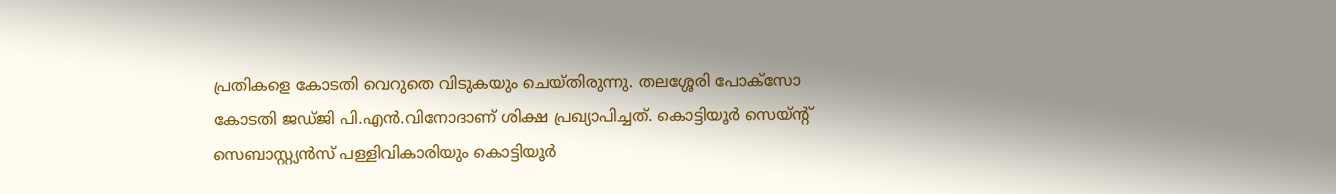പ്രതികളെ കോടതി വെറുതെ വിടുകയും ചെയ്തിരുന്നു. തലശ്ശേരി പോക്സോ കോടതി ജഡ്ജി പി.എൻ.വിനോദാണ് ശിക്ഷ പ്രഖ്യാപിച്ചത്. കൊട്ടിയൂർ സെയ്ന്റ് സെബാസ്റ്റ്യൻസ് പള്ളിവികാരിയും കൊട്ടിയൂർ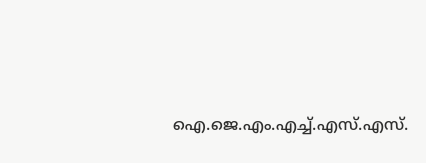ഐ.ജെ.എം.എച്ച്.എസ്.എസ്.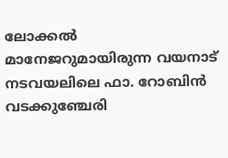ലോക്കൽ മാനേജറുമായിരുന്ന വയനാട് നടവയലിലെ ഫാ. റോബിൻ വടക്കുഞ്ചേരി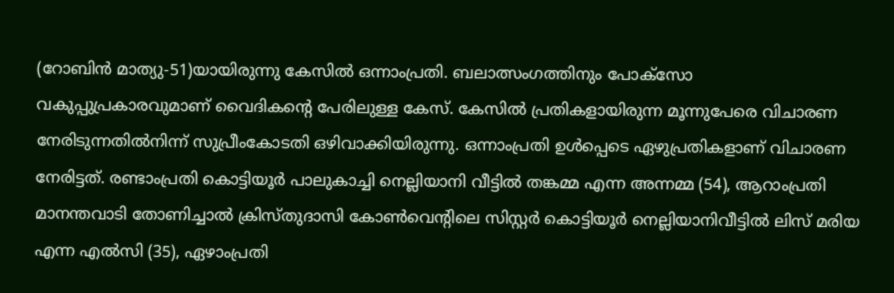(റോബിൻ മാത്യു-51)യായിരുന്നു കേസിൽ ഒന്നാംപ്രതി. ബലാത്സംഗത്തിനും പോക്സോ വകുപ്പുപ്രകാരവുമാണ് വൈദികന്റെ പേരിലുള്ള കേസ്. കേസിൽ പ്രതികളായിരുന്ന മൂന്നുപേരെ വിചാരണ നേരിടുന്നതിൽനിന്ന് സുപ്രീംകോടതി ഒഴിവാക്കിയിരുന്നു. ഒന്നാംപ്രതി ഉൾപ്പെടെ ഏഴുപ്രതികളാണ് വിചാരണ നേരിട്ടത്. രണ്ടാംപ്രതി കൊട്ടിയൂർ പാലുകാച്ചി നെല്ലിയാനി വീട്ടിൽ തങ്കമ്മ എന്ന അന്നമ്മ (54), ആറാംപ്രതി മാനന്തവാടി തോണിച്ചാൽ ക്രിസ്തുദാസി കോൺവെന്റിലെ സിസ്റ്റർ കൊട്ടിയൂർ നെല്ലിയാനിവീട്ടിൽ ലിസ് മരിയ എന്ന എൽസി (35), ഏഴാംപ്രതി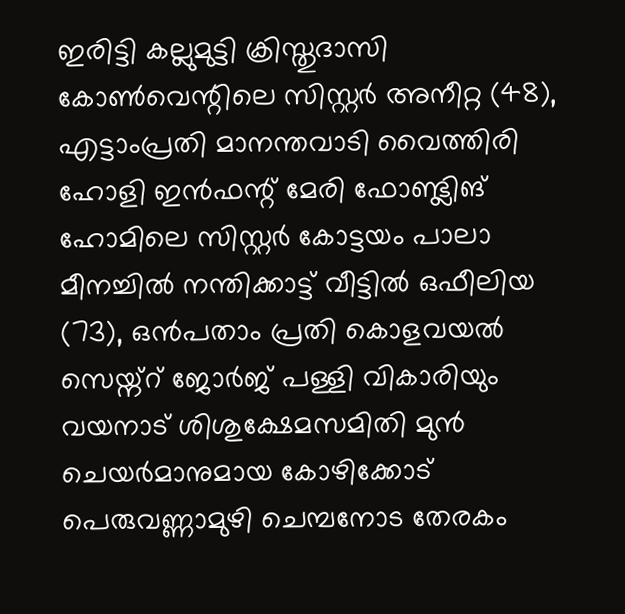ഇരിട്ടി കല്ലുമുട്ടി ക്രിസ്തുദാസി കോൺവെന്റിലെ സിസ്റ്റർ അനീറ്റ (48), എട്ടാംപ്രതി മാനന്തവാടി വൈത്തിരി ഹോളി ഇൻഫന്റ് മേരി ഫോണ്ട്ലിങ് ഹോമിലെ സിസ്റ്റർ കോട്ടയം പാലാ മീനച്ചിൽ നന്തിക്കാട്ട് വീട്ടിൽ ഒഫീലിയ (73), ഒൻപതാം പ്രതി കൊളവയൽ സെയ്ന്റ് ജോർജ് പള്ളി വികാരിയും വയനാട് ശിശുക്ഷേമസമിതി മുൻ ചെയർമാനുമായ കോഴിക്കോട് പെരുവണ്ണാമുഴി ചെമ്പനോട തേരകം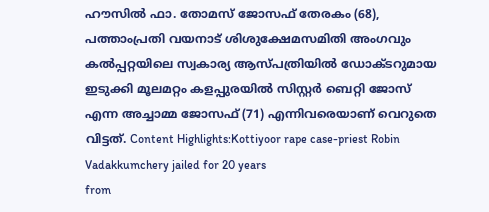ഹൗസിൽ ഫാ. തോമസ് ജോസഫ് തേരകം (68), പത്താംപ്രതി വയനാട് ശിശുക്ഷേമസമിതി അംഗവും കൽപ്പറ്റയിലെ സ്വകാര്യ ആസ്പത്രിയിൽ ഡോക്ടറുമായ ഇടുക്കി മൂലമറ്റം കളപ്പുരയിൽ സിസ്റ്റർ ബെറ്റി ജോസ് എന്ന അച്ചാമ്മ ജോസഫ് (71) എന്നിവരെയാണ് വെറുതെ വിട്ടത്. Content Highlights:Kottiyoor rape case-priest Robin Vadakkumchery jailed for 20 years
from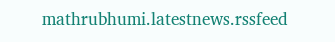mathrubhumi.latestnews.rssfeed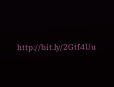http://bit.ly/2Gtf4Uu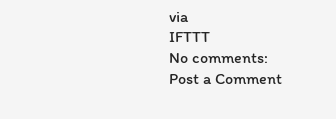via
IFTTT
No comments:
Post a Comment